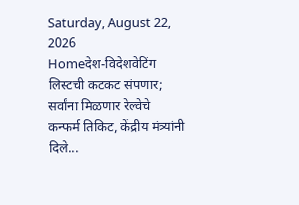Saturday, August 22, 2026
Homeदेश-विदेशवेटिंग लिस्टची कटकट संपणार; सर्वांना मिळणार रेल्वेचे कन्फर्म तिकिट, केंद्रीय मंत्र्यांनी दिले...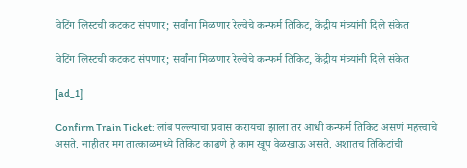वेटिंग लिस्टची कटकट संपणार; सर्वांना मिळणार रेल्वेचे कन्फर्म तिकिट, केंद्रीय मंत्र्यांनी दिले संकेत

वेटिंग लिस्टची कटकट संपणार; सर्वांना मिळणार रेल्वेचे कन्फर्म तिकिट, केंद्रीय मंत्र्यांनी दिले संकेत

[ad_1]

Confirm Train Ticket: लांब पल्ल्याचा प्रवास करायचा झाला तर आधी कन्फर्म तिकिट असणं महत्त्वाचे असते. नाहीतर मग तात्काळमध्ये तिकिट काढणे हे काम खूप वेळखाऊ असते. अशातच तिकिटांची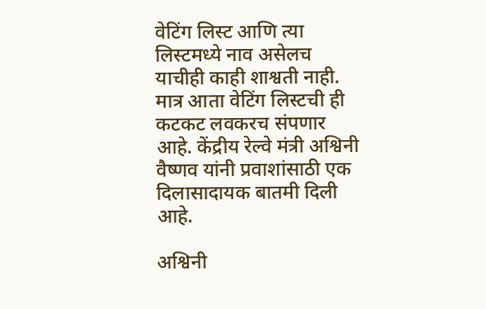वेटिंग लिस्ट आणि त्या लिस्टमध्ये नाव असेलच याचीही काही शाश्वती नाही. मात्र आता वेटिंग लिस्टची ही कटकट लवकरच संपणार आहे. केंद्रीय रेल्वे मंत्री अश्विनी वैष्णव यांनी प्रवाशांसाठी एक दिलासादायक बातमी दिली आहे.

अश्विनी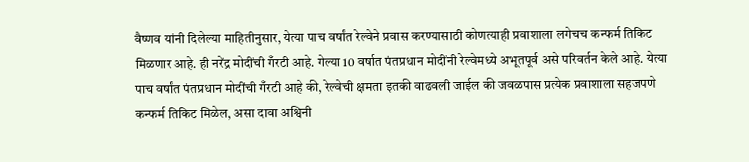वैष्णव यांनी दिलेल्या माहितीनुसार, येत्या पाच वर्षांत रेल्वेने प्रवास करण्यासाठी कोणत्याही प्रवाशाला लगेचच कन्फर्म तिकिट मिळणार आहे. ही नरेंद्र मोदींची गँरटी आहे. गेल्या 10 वर्षात पंतप्रधान मोदींनी रेल्वेमध्ये अभूतपूर्व असे परिवर्तन केले आहे. येत्या पाच वर्षांत पंतप्रधान मोदींची गँरटी आहे की, रेल्वेची क्षमता इतकी वाढवली जाईल की जवळपास प्रत्येक प्रवाशाला सहजपणे कन्फर्म तिकिट मिळेल, असा दावा अश्विनी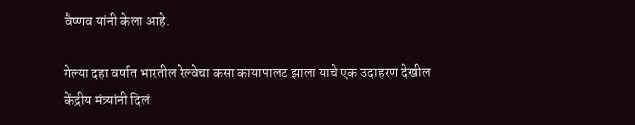वैष्णव यांनी केला आहे.

गेल्या दहा वर्षात भारतील रेल्वेचा कसा कायापालट झाला याचे एक उदाहरण देखील केंद्रीय मंत्र्यांनी दिलं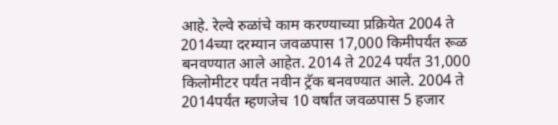आहे. रेल्वे रुळांचे काम करण्याच्या प्रक्रियेत 2004 ते 2014च्या दरम्यान जवळपास 17,000 किमीपर्यंत रूळ बनवण्यात आले आहेत. 2014 ते 2024 पर्यंत 31,000 किलोमीटर पर्यंत नवीन ट्रॅक बनवण्यात आले. 2004 ते 2014पर्यंत म्हणजेच 10 वर्षांत जवळपास 5 हजार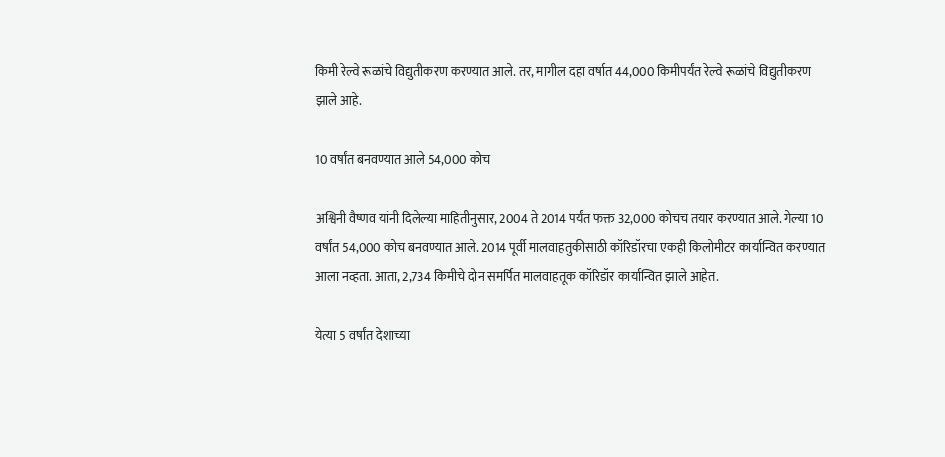किमी रेल्वे रूळांचे विद्युतीकरण करण्यात आले. तर, मागील दहा वर्षात 44,000 किमीपर्यंत रेल्वे रूळांचे विद्युतीकरण झाले आहे.

10 वर्षांत बनवण्यात आले 54,000 कोच

अश्विनी वैष्णव यांनी दिलेल्या माहितीनुसार, 2004 ते 2014 पर्यंत फक्त 32,000 कोचच तयार करण्यात आले. गेल्या 10 वर्षांत 54,000 कोच बनवण्यात आले. 2014 पूर्वी मालवाहतुकीसाठी कॉरिडॉरचा एकही किलोमीटर कार्यान्वित करण्यात आला नव्हता. आता, 2,734 किमीचे दोन समर्पित मालवाहतूक कॉरिडॉर कार्यान्वित झाले आहेत.

येत्या 5 वर्षांत देशाच्या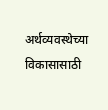अर्थव्यवस्थेच्या विकासासाठी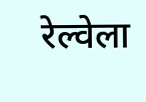रेल्वेला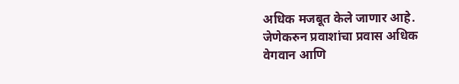अधिक मजबूत केले जाणार आहे. जेणेकरुन प्रवाशांचा प्रवास अधिक वेगवान आणि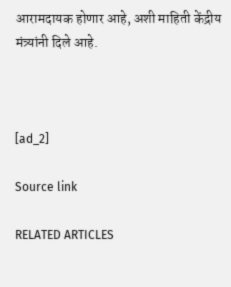आरामदायक होणार आहे, अशी माहिती केंद्रीय मंत्र्यांनी दिले आहे.



[ad_2]

Source link

RELATED ARTICLES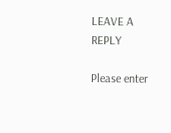LEAVE A REPLY

Please enter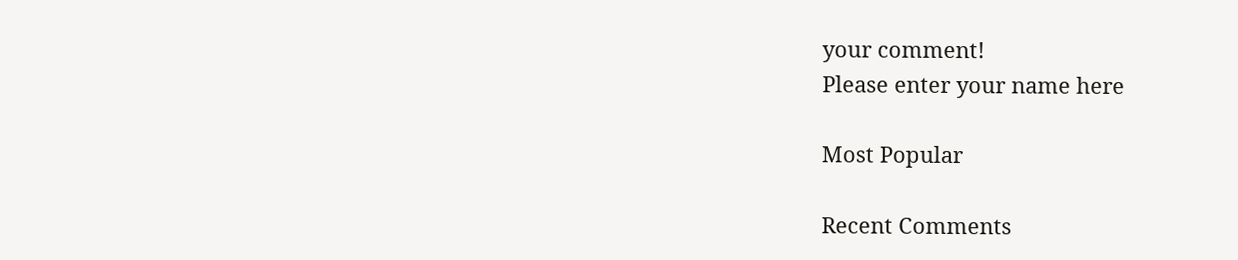your comment!
Please enter your name here

Most Popular

Recent Comments